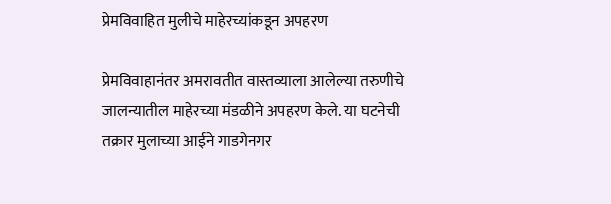प्रेमविवाहित मुलीचे माहेरच्यांकडून अपहरण

प्रेमविवाहानंतर अमरावतीत वास्तव्याला आलेल्या तरुणीचे जालन्यातील माहेरच्या मंडळीने अपहरण केले. या घटनेची तक्रार मुलाच्या आईने गाडगेनगर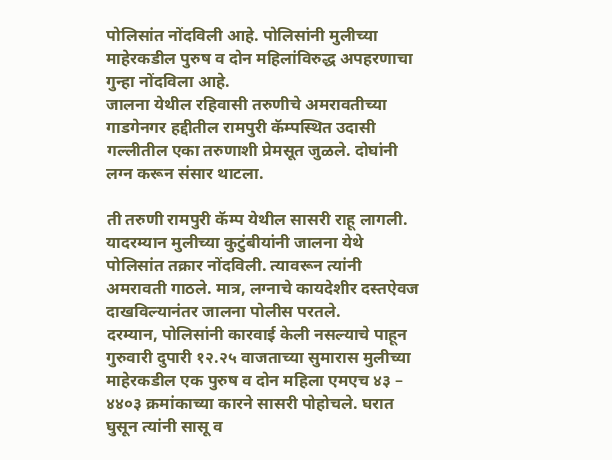पोलिसांत नोंदविली आहे. पोलिसांनी मुलीच्या माहेरकडील पुरुष व दोन महिलांविरुद्ध अपहरणाचा गुन्हा नोंदविला आहे.
जालना येथील रहिवासी तरुणीचे अमरावतीच्या गाडगेनगर हद्दीतील रामपुरी कॅम्पस्थित उदासी गल्लीतील एका तरुणाशी प्रेमसूत जुळले. दोघांनी लग्न करून संसार थाटला.

ती तरुणी रामपुरी कॅम्प येथील सासरी राहू लागली. यादरम्यान मुलीच्या कुटुंबीयांनी जालना येथे पोलिसांत तक्रार नोंदविली. त्यावरून त्यांनी अमरावती गाठले. मात्र, लग्नाचे कायदेशीर दस्तऐवज दाखविल्यानंतर जालना पोलीस परतले.
दरम्यान, पोलिसांनी कारवाई केली नसल्याचे पाहून गुरुवारी दुपारी १२.२५ वाजताच्या सुमारास मुलीच्या माहेरकडील एक पुरुष व दोन महिला एमएच ४३ – ४४०३ क्रमांकाच्या कारने सासरी पोहोचले. घरात घुसून त्यांनी सासू व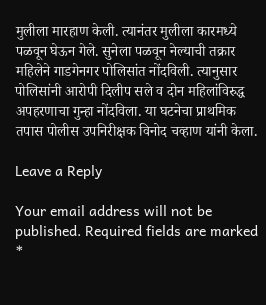मुलीला मारहाण केली. त्यानंतर मुलीला कारमध्ये पळवून घेऊन गेले. सुनेला पळवून नेल्याची तक्रार महिलेने गाडगेनगर पोलिसांत नोंदविली. त्यानुसार पोलिसांनी आरोपी दिलीप सले व दोन महिलांविरुद्ध अपहरणाचा गुन्हा नोंदविला. या घटनेचा प्राथमिक तपास पोलीस उपनिरीक्षक विनोद चव्हाण यांनी केला.

Leave a Reply

Your email address will not be published. Required fields are marked *